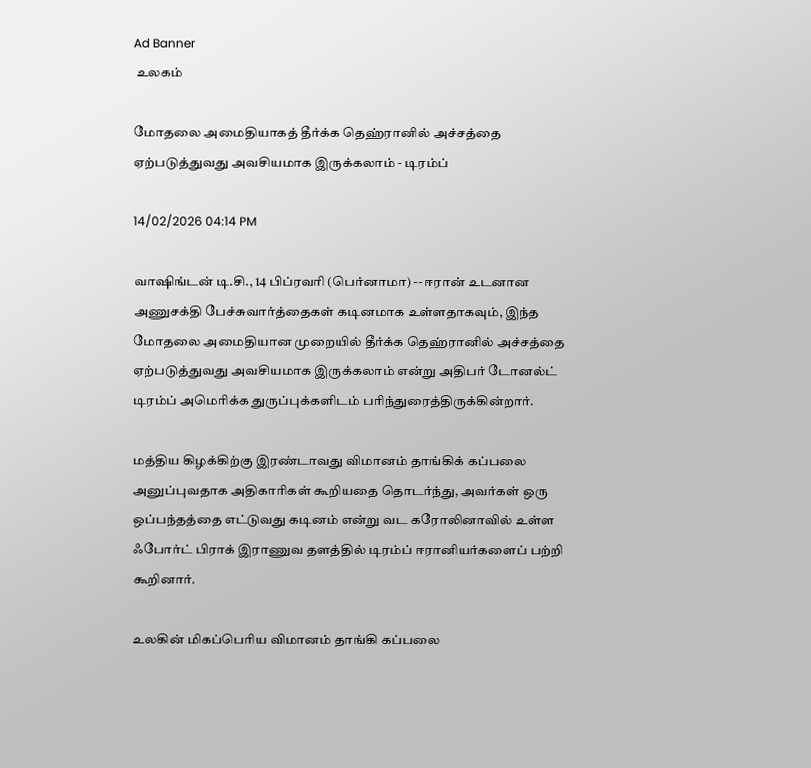Ad Banner
 உலகம்

மோதலை அமைதியாகத் தீர்க்க தெஹ்ரானில் அச்சத்தை ஏற்படுத்துவது அவசியமாக இருக்கலாம் - டிரம்ப்

14/02/2026 04:14 PM

வாஷிங்டன் டி.சி., 14 பிப்ரவரி (பெர்னாமா) -- ஈரான் உடனான அணுசக்தி பேச்சுவார்த்தைகள் கடினமாக உள்ளதாகவும், இந்த மோதலை அமைதியான முறையில் தீர்க்க தெஹ்ரானில் அச்சத்தை ஏற்படுத்துவது அவசியமாக இருக்கலாம் என்று அதிபர் டோனல்ட் டிரம்ப் அமெரிக்க துருப்புக்களிடம் பரிந்துரைத்திருக்கின்றார்.

மத்திய கிழக்கிற்கு இரண்டாவது விமானம் தாங்கிக் கப்பலை அனுப்புவதாக அதிகாரிகள் கூறியதை தொடர்ந்து, அவர்கள் ஒரு ஒப்பந்தத்தை எட்டுவது கடினம் என்று வட கரோலினாவில் உள்ள ஃபோர்ட் பிராக் இராணுவ தளத்தில் டிரம்ப் ஈரானியர்களைப் பற்றி கூறினார்.

உலகின் மிகப்பெரிய விமானம் தாங்கி கப்பலை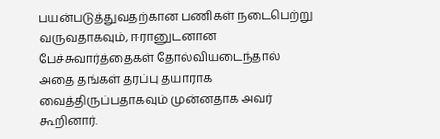பயன்படுத்துவதற்கான பணிகள் நடைபெற்று வருவதாகவும், ஈரானுடனான பேச்சுவார்த்தைகள் தோல்வியடைந்தால் அதை தங்கள் தரப்பு தயாராக வைத்திருப்பதாகவும் முன்னதாக அவர் கூறினார்.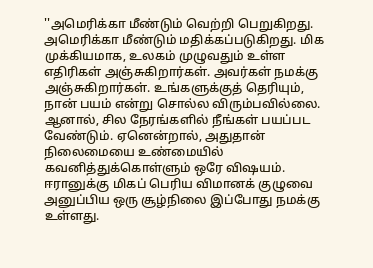''அமெரிக்கா மீண்டும் வெற்றி பெறுகிறது. அமெரிக்கா மீண்டும் மதிக்கப்படுகிறது. மிக முக்கியமாக, உலகம் முழுவதும் உள்ள எதிரிகள் அஞ்சுகிறார்கள். அவர்கள் நமக்கு அஞ்சுகிறார்கள். உங்களுக்குத் தெரியும், நான் பயம் என்று சொல்ல விரும்பவில்லை. ஆனால், சில நேரங்களில் நீங்கள் பயப்பட வேண்டும். ஏனென்றால், அதுதான் நிலைமையை உண்மையில் கவனித்துக்கொள்ளும் ஒரே விஷயம். ஈரானுக்கு மிகப் பெரிய விமானக் குழுவை அனுப்பிய ஒரு சூழ்நிலை இப்போது நமக்கு உள்ளது.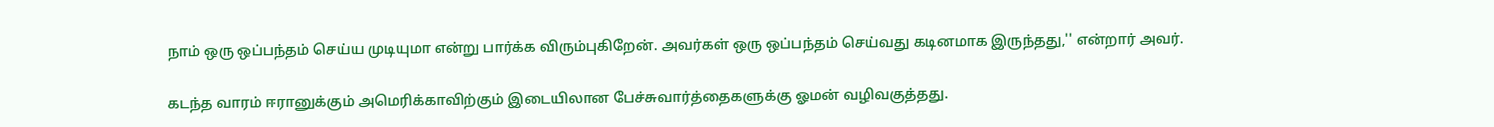நாம் ஒரு ஒப்பந்தம் செய்ய முடியுமா என்று பார்க்க விரும்புகிறேன். அவர்கள் ஒரு ஒப்பந்தம் செய்வது கடினமாக இருந்தது,'' என்றார் அவர்.

கடந்த வாரம் ஈரானுக்கும் அமெரிக்காவிற்கும் இடையிலான பேச்சுவார்த்தைகளுக்கு ஓமன் வழிவகுத்தது.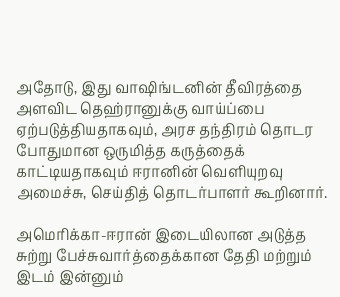அதோடு, இது வாஷிங்டனின் தீவிரத்தை அளவிட தெஹ்ரானுக்கு வாய்ப்பை ஏற்படுத்தியதாகவும், அரச தந்திரம் தொடர போதுமான ஒருமித்த கருத்தைக் காட்டியதாகவும் ஈரானின் வெளியுறவு அமைச்சு, செய்தித் தொடர்பாளர் கூறினார்.

அமெரிக்கா-ஈரான் இடையிலான அடுத்த சுற்று பேச்சுவார்த்தைக்கான தேதி மற்றும் இடம் இன்னும்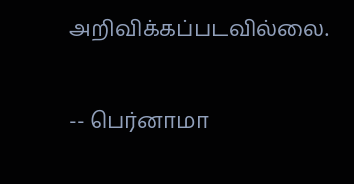அறிவிக்கப்படவில்லை.

-- பெர்னாமா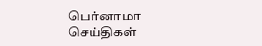பெர்னாமா செய்திகள்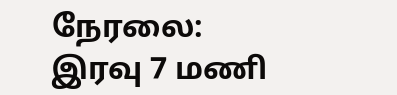நேரலை: இரவு 7 மணி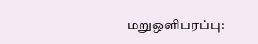மறுஒளிபரப்பு: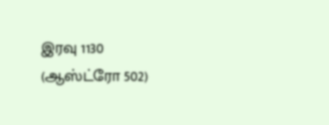இரவு 1130 (ஆஸ்ட்ரோ 502)